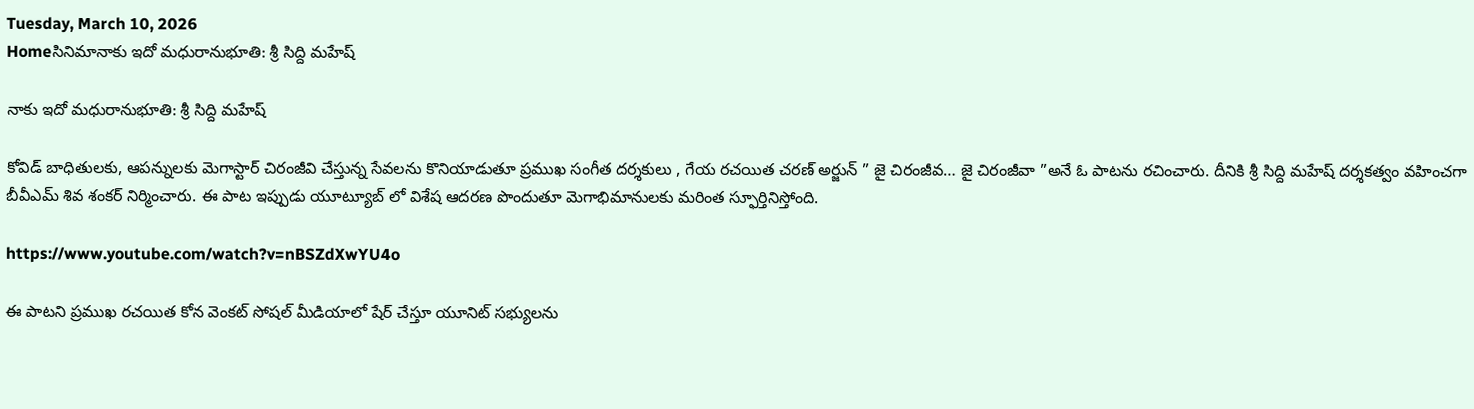Tuesday, March 10, 2026
Homeసినిమానాకు ఇదో మధురానుభూతి: శ్రీ సిద్ది మహేష్

నాకు ఇదో మధురానుభూతి: శ్రీ సిద్ది మహేష్

కోవిడ్ బాధితులకు, ఆపన్నులకు మెగాస్టార్ చిరంజీవి చేస్తున్న సేవలను కొనియాడుతూ ప్రముఖ సంగీత దర్శకులు , గేయ రచయిత చరణ్ అర్జున్ ” జై చిరంజీవ… జై చిరంజీవా ”అనే ఓ పాటను రచించారు. దీనికి శ్రీ సిద్ది మహేష్ దర్శకత్వం వహించగా బీవీఎమ్ శివ శంకర్ నిర్మించారు. ఈ పాట ఇప్పుడు యూట్యూబ్ లో విశేష ఆదరణ పొందుతూ మెగాభిమానులకు మరింత స్ఫూర్తినిస్తోంది.

https://www.youtube.com/watch?v=nBSZdXwYU4o

ఈ పాటని ప్రముఖ రచయిత కోన వెంకట్ సోషల్ మీడియాలో షేర్ చేస్తూ యూనిట్ సభ్యులను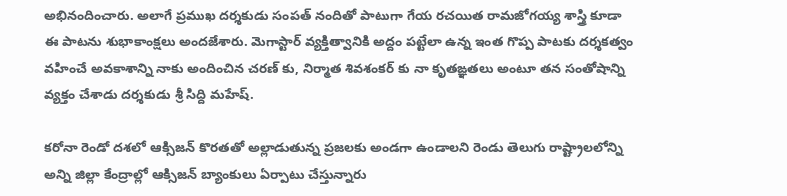అభినందించారు. అలాగే ప్రముఖ దర్శకుడు సంపత్ నందితో పాటుగా గేయ రచయిత రామజోగయ్య శాస్త్రి కూడా ఈ పాటను శుభాకాంక్షలు అందజేశారు. మెగాస్టార్ వ్యక్తిత్వానికి అద్దం పట్టేలా ఉన్న ఇంత గొప్ప పాటకు దర్శకత్వం వహించే అవకాశాన్ని నాకు అందించిన చరణ్ కు, నిర్మాత శివశంకర్ కు నా కృతఙ్ఞతలు అంటూ తన సంతోషాన్ని వ్యక్తం చేశాడు దర్శకుడు శ్రీ సిద్ది మహేష్.

కరోనా రెండో దశలో ఆక్సిజన్ కొరతతో అల్లాడుతున్న ప్రజలకు అండగా ఉండాలని రెండు తెలుగు రాష్ట్రాలలోన్ని అన్ని జిల్లా కేంద్రాల్లో ఆక్సిజన్ బ్యాంకులు ఏర్పాటు చేస్తున్నారు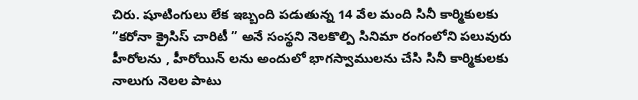చిరు. షూటింగులు లేక ఇబ్బంది పడుతున్న 14 వేల మంది సినీ కార్మికులకు ”కరోనా క్రైసిస్ చారిటీ ” అనే సంస్థని నెలకొల్పి సినిమా రంగంలోని పలువురు హీరోలను , హీరోయిన్ లను అందులో భాగస్వాములను చేసి సినీ కార్మికులకు నాలుగు నెలల పాటు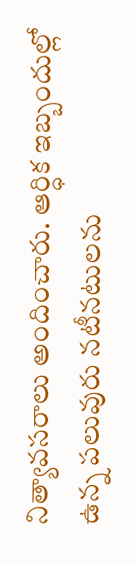నిత్యావసరాలు అందించారు. ఆర్ధిక ఇబ్బందుల్లో ఉన్న పలువురు నటీనటులను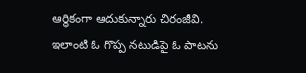ఆర్ధికంగా ఆదుకున్నారు చిరంజీవి. ఇలాంటి ఓ గొప్ప నటుడిపై ఓ పాటను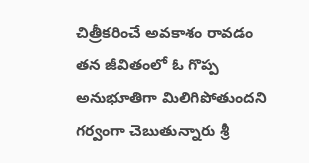చిత్రీకరించే అవకాశం రావడం తన జీవితంలో ఓ గొప్ప అనుభూతిగా మిలిగిపోతుందని గర్వంగా చెబుతున్నారు శ్రీ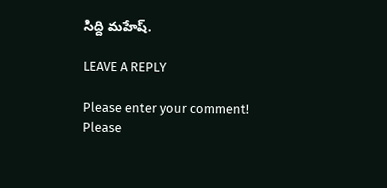సిద్ది మహేష్.

LEAVE A REPLY

Please enter your comment!
Please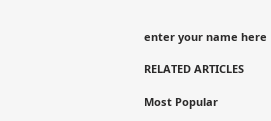enter your name here

RELATED ARTICLES

Most Popular